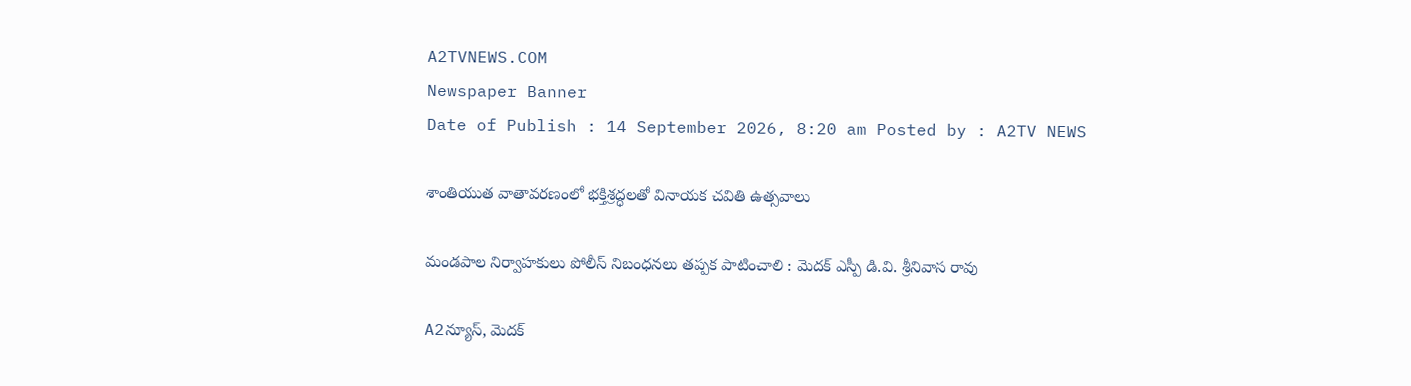A2TVNEWS.COM
Newspaper Banner
Date of Publish : 14 September 2026, 8:20 am Posted by : A2TV NEWS

శాంతియుత వాతావరణంలో భక్తిశ్రద్ధలతో వినాయక చవితి ఉత్సవాలు

మండపాల నిర్వాహకులు పోలీస్ నిబంధనలు తప్పక పాటించాలి : మెదక్ ఎస్పీ డి.వి. శ్రీనివాస రావు

A2న్యూస్, మెదక్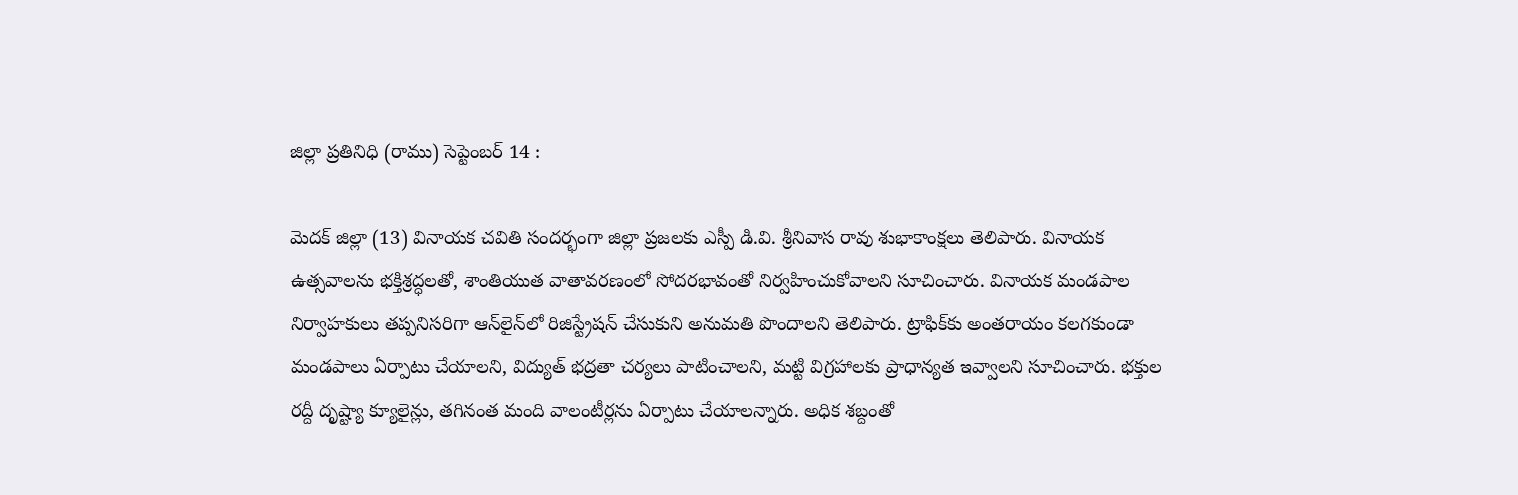జిల్లా ప్రతినిధి (రాము) సెప్టెంబర్ 14 :

మెదక్ జిల్లా (13) వినాయక చవితి సందర్భంగా జిల్లా ప్రజలకు ఎస్పీ డి.వి. శ్రీనివాస రావు శుభాకాంక్షలు తెలిపారు. వినాయక ఉత్సవాలను భక్తిశ్రద్ధలతో, శాంతియుత వాతావరణంలో సోదరభావంతో నిర్వహించుకోవాలని సూచించారు. వినాయక మండపాల నిర్వాహకులు తప్పనిసరిగా ఆన్‌లైన్‌లో రిజిస్ట్రేషన్ చేసుకుని అనుమతి పొందాలని తెలిపారు. ట్రాఫిక్‌కు అంతరాయం కలగకుండా మండపాలు ఏర్పాటు చేయాలని, విద్యుత్ భద్రతా చర్యలు పాటించాలని, మట్టి విగ్రహాలకు ప్రాధాన్యత ఇవ్వాలని సూచించారు. భక్తుల రద్దీ దృష్ట్యా క్యూలైన్లు, తగినంత మంది వాలంటీర్లను ఏర్పాటు చేయాలన్నారు. అధిక శబ్దంతో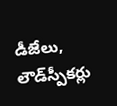డీజేలు, లౌడ్‌స్పీకర్లు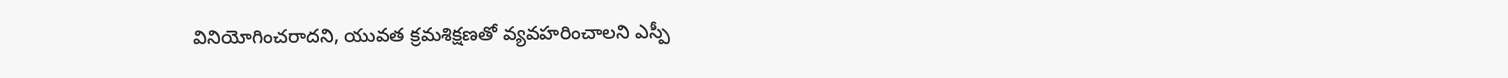వినియోగించరాదని, యువత క్రమశిక్షణతో వ్యవహరించాలని ఎస్పీ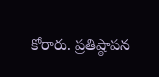కోరారు. ప్రతిష్ఠాపన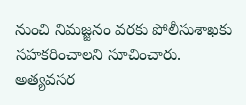నుంచి నిమజ్జనం వరకు పోలీసుశాఖకు సహకరించాలని సూచించారు. అత్యవసర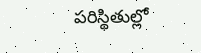పరిస్థితుల్లో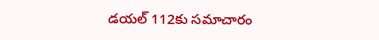డయల్ 112కు సమాచారం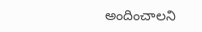అందించాలని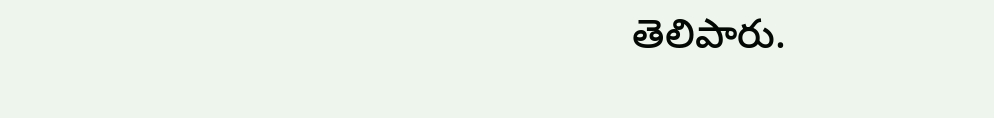తెలిపారు.